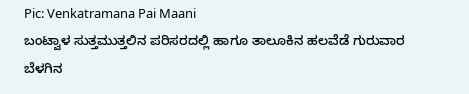Pic: Venkatramana Pai Maani
ಬಂಟ್ವಾಳ ಸುತ್ತಮುತ್ತಲಿನ ಪರಿಸರದಲ್ಲಿ ಹಾಗೂ ತಾಲೂಕಿನ ಹಲವೆಡೆ ಗುರುವಾರ ಬೆಳಗಿನ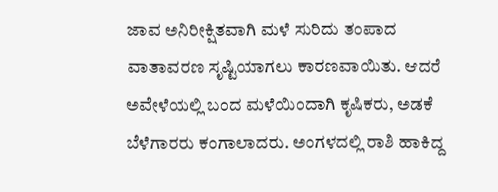ಜಾವ ಅನಿರೀಕ್ಷಿತವಾಗಿ ಮಳೆ ಸುರಿದು ತಂಪಾದ ವಾತಾವರಣ ಸೃಷ್ಟಿಯಾಗಲು ಕಾರಣವಾಯಿತು. ಆದರೆ ಅವೇಳೆಯಲ್ಲಿ ಬಂದ ಮಳೆಯಿಂದಾಗಿ ಕೃಷಿಕರು, ಅಡಕೆ ಬೆಳೆಗಾರರು ಕಂಗಾಲಾದರು. ಅಂಗಳದಲ್ಲಿ ರಾಶಿ ಹಾಕಿದ್ದ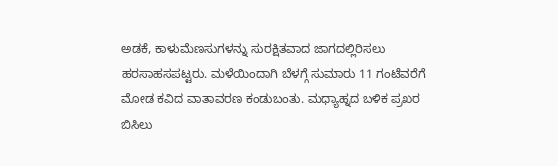ಅಡಕೆ, ಕಾಳುಮೆಣಸುಗಳನ್ನು ಸುರಕ್ಷಿತವಾದ ಜಾಗದಲ್ಲಿರಿಸಲು ಹರಸಾಹಸಪಟ್ಟರು. ಮಳೆಯಿಂದಾಗಿ ಬೆಳಗ್ಗೆ ಸುಮಾರು 11 ಗಂಟೆವರೆಗೆ ಮೋಡ ಕವಿದ ವಾತಾವರಣ ಕಂಡುಬಂತು. ಮಧ್ಯಾಹ್ನದ ಬಳಿಕ ಪ್ರಖರ ಬಿಸಿಲು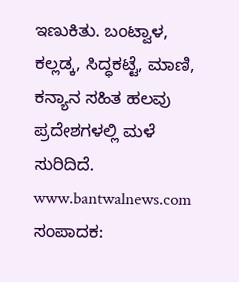ಇಣುಕಿತು. ಬಂಟ್ವಾಳ, ಕಲ್ಲಡ್ಕ, ಸಿದ್ಧಕಟ್ಟೆ, ಮಾಣಿ, ಕನ್ಯಾನ ಸಹಿತ ಹಲವು ಪ್ರದೇಶಗಳಲ್ಲಿ ಮಳೆ ಸುರಿದಿದೆ.
www.bantwalnews.com ಸಂಪಾದಕ: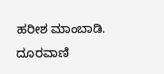ಹರೀಶ ಮಾಂಬಾಡಿ. ದೂರವಾಣಿ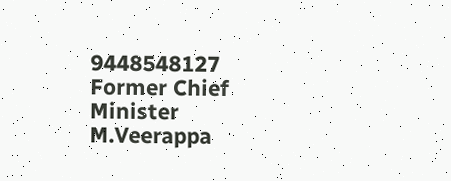9448548127
Former Chief Minister M.Veerappa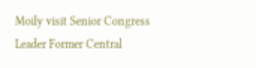Moily visit Senior Congress Leader Former Central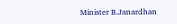Minister B.Janardhan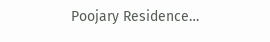Poojary Residence…